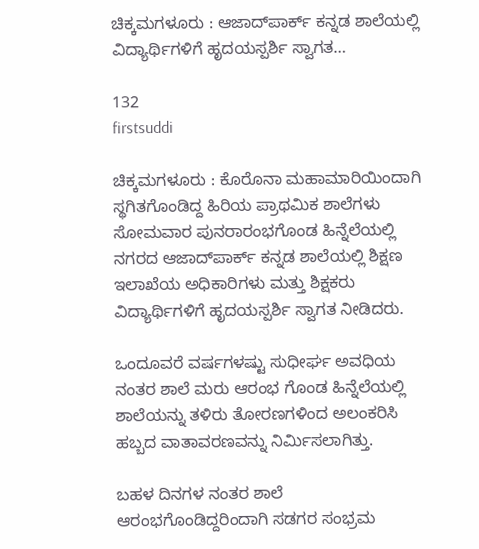ಚಿಕ್ಕಮಗಳೂರು : ಆಜಾದ್‍ಪಾರ್ಕ್ ಕನ್ನಡ ಶಾಲೆಯಲ್ಲಿ ವಿದ್ಯಾರ್ಥಿಗಳಿಗೆ ಹೃದಯಸ್ಪರ್ಶಿ ಸ್ವಾಗತ…

132
firstsuddi

ಚಿಕ್ಕಮಗಳೂರು : ಕೊರೊನಾ ಮಹಾಮಾರಿಯಿಂದಾಗಿ ಸ್ಥಗಿತಗೊಂಡಿದ್ದ ಹಿರಿಯ ಪ್ರಾಥಮಿಕ ಶಾಲೆಗಳು ಸೋಮವಾರ ಪುನರಾರಂಭಗೊಂಡ ಹಿನ್ನೆಲೆಯಲ್ಲಿ ನಗರದ ಆಜಾದ್‍ಪಾರ್ಕ್ ಕನ್ನಡ ಶಾಲೆಯಲ್ಲಿ ಶಿಕ್ಷಣ ಇಲಾಖೆಯ ಅಧಿಕಾರಿಗಳು ಮತ್ತು ಶಿಕ್ಷಕರು ವಿದ್ಯಾರ್ಥಿಗಳಿಗೆ ಹೃದಯಸ್ಪರ್ಶಿ ಸ್ವಾಗತ ನೀಡಿದರು.

ಒಂದೂವರೆ ವರ್ಷಗಳಷ್ಟು ಸುಧೀರ್ಘ ಅವಧಿಯ ನಂತರ ಶಾಲೆ ಮರು ಆರಂಭ ಗೊಂಡ ಹಿನ್ನೆಲೆಯಲ್ಲಿ ಶಾಲೆಯನ್ನು ತಳಿರು ತೋರಣಗಳಿಂದ ಅಲಂಕರಿಸಿ ಹಬ್ಬದ ವಾತಾವರಣವನ್ನು ನಿರ್ಮಿಸಲಾಗಿತ್ತು.

ಬಹಳ ದಿನಗಳ ನಂತರ ಶಾಲೆ ಆರಂಭಗೊಂಡಿದ್ದರಿಂದಾಗಿ ಸಡಗರ ಸಂಭ್ರಮ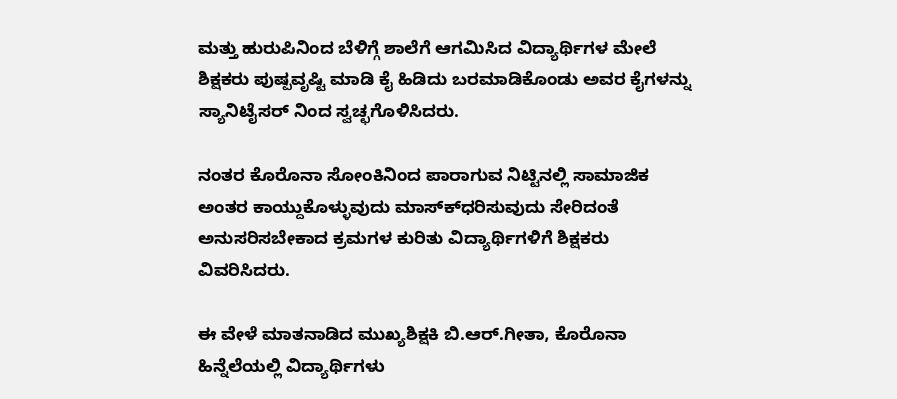ಮತ್ತು ಹುರುಪಿನಿಂದ ಬೆಳಿಗ್ಗೆ ಶಾಲೆಗೆ ಆಗಮಿಸಿದ ವಿದ್ಯಾರ್ಥಿಗಳ ಮೇಲೆ ಶಿಕ್ಷಕರು ಪುಷ್ಪವೃಷ್ಟಿ ಮಾಡಿ ಕೈ ಹಿಡಿದು ಬರಮಾಡಿಕೊಂಡು ಅವರ ಕೈಗಳನ್ನು ಸ್ಯಾನಿಟೈಸರ್ ನಿಂದ ಸ್ವಚ್ಛಗೊಳಿಸಿದರು.

ನಂತರ ಕೊರೊನಾ ಸೋಂಕಿನಿಂದ ಪಾರಾಗುವ ನಿಟ್ಟಿನಲ್ಲಿ ಸಾಮಾಜಿಕ ಅಂತರ ಕಾಯ್ದುಕೊಳ್ಳುವುದು ಮಾಸ್ಕ್‍ಧರಿಸುವುದು ಸೇರಿದಂತೆ ಅನುಸರಿಸಬೇಕಾದ ಕ್ರಮಗಳ ಕುರಿತು ವಿದ್ಯಾರ್ಥಿಗಳಿಗೆ ಶಿಕ್ಷಕರು ವಿವರಿಸಿದರು.

ಈ ವೇಳೆ ಮಾತನಾಡಿದ ಮುಖ್ಯಶಿಕ್ಷಕಿ ಬಿ.ಆರ್.ಗೀತಾ, ಕೊರೊನಾ ಹಿನ್ನೆಲೆಯಲ್ಲಿ ವಿದ್ಯಾರ್ಥಿಗಳು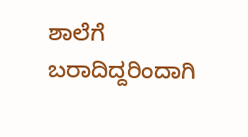ಶಾಲೆಗೆ ಬರಾದಿದ್ದರಿಂದಾಗಿ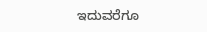ಇದುವರೆಗೂ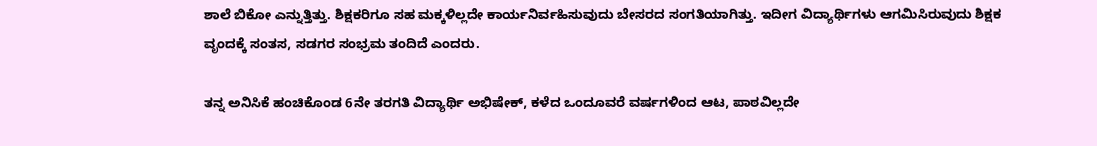ಶಾಲೆ ಬಿಕೋ ಎನ್ನುತ್ತಿತ್ತು. ಶಿಕ್ಷಕರಿಗೂ ಸಹ ಮಕ್ಕಳಿಲ್ಲದೇ ಕಾರ್ಯನಿರ್ವಹಿಸುವುದು ಬೇಸರದ ಸಂಗತಿಯಾಗಿತ್ತು. ಇದೀಗ ವಿದ್ಯಾರ್ಥಿಗಳು ಆಗಮಿಸಿರುವುದು ಶಿಕ್ಷಕ ವೃಂದಕ್ಕೆ ಸಂತಸ, ಸಡಗರ ಸಂಭ್ರಮ ತಂದಿದೆ ಎಂದರು.

ತನ್ನ ಅನಿಸಿಕೆ ಹಂಚಿಕೊಂಡ 6ನೇ ತರಗತಿ ವಿದ್ಯಾರ್ಥಿ ಅಭಿಷೇಕ್, ಕಳೆದ ಒಂದೂವರೆ ವರ್ಷಗಳಿಂದ ಆಟ, ಪಾಠವಿಲ್ಲದೇ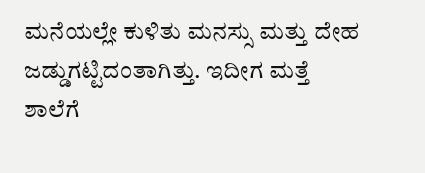ಮನೆಯಲ್ಲೇ ಕುಳಿತು ಮನಸ್ಸು ಮತ್ತು ದೇಹ ಜಡ್ಡುಗಟ್ಟಿದಂತಾಗಿತ್ತು. ಇದೀಗ ಮತ್ತೆ ಶಾಲೆಗೆ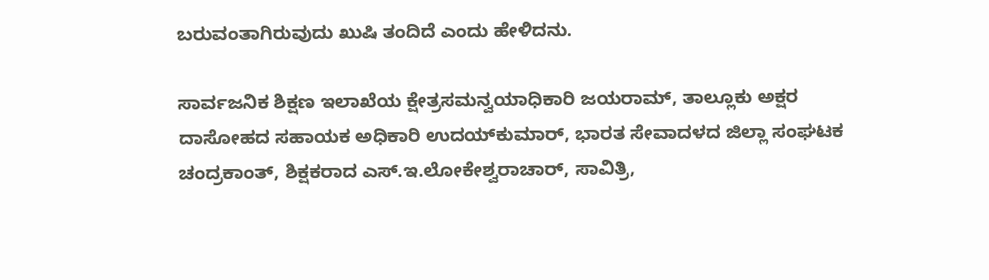ಬರುವಂತಾಗಿರುವುದು ಖುಷಿ ತಂದಿದೆ ಎಂದು ಹೇಳಿದನು.

ಸಾರ್ವಜನಿಕ ಶಿಕ್ಷಣ ಇಲಾಖೆಯ ಕ್ಷೇತ್ರಸಮನ್ವಯಾಧಿಕಾರಿ ಜಯರಾಮ್, ತಾಲ್ಲೂಕು ಅಕ್ಷರ ದಾಸೋಹದ ಸಹಾಯಕ ಅಧಿಕಾರಿ ಉದಯ್‍ಕುಮಾರ್, ಭಾರತ ಸೇವಾದಳದ ಜಿಲ್ಲಾ ಸಂಘಟಕ ಚಂದ್ರಕಾಂತ್, ಶಿಕ್ಷಕರಾದ ಎಸ್.ಇ.ಲೋಕೇಶ್ವರಾಚಾರ್, ಸಾವಿತ್ರಿ,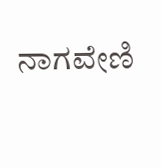ನಾಗವೇಣಿ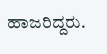ಹಾಜರಿದ್ದರು.